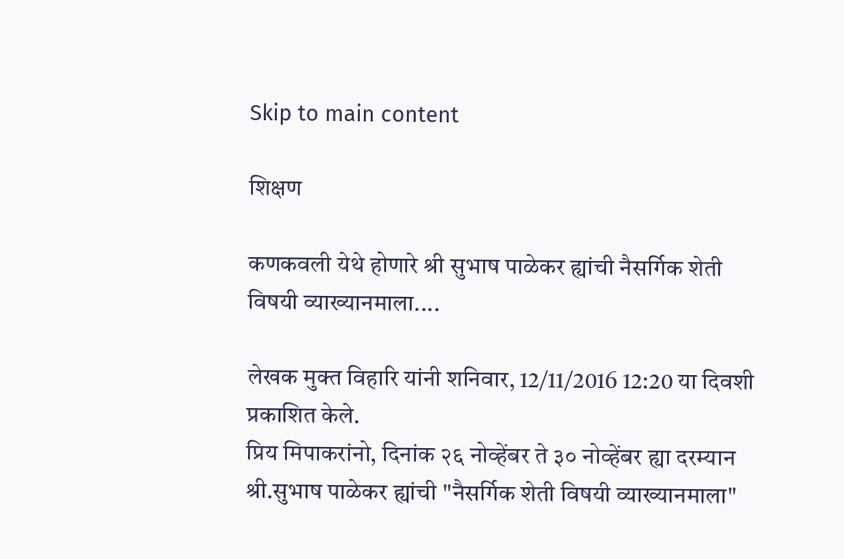Skip to main content

शिक्षण

कणकवली येथे होणारे श्री सुभाष पाळेकर ह्यांची नैसर्गिक शेती विषयी व्याख्यानमाला....

लेखक मुक्त विहारि यांनी शनिवार, 12/11/2016 12:20 या दिवशी प्रकाशित केले.
प्रिय मिपाकरांनो, दिनांक २६ नोव्हेंबर ते ३० नोव्हेंबर ह्या दरम्यान श्री.सुभाष पाळेकर ह्यांची "नैसर्गिक शेती विषयी व्याख्यानमाला"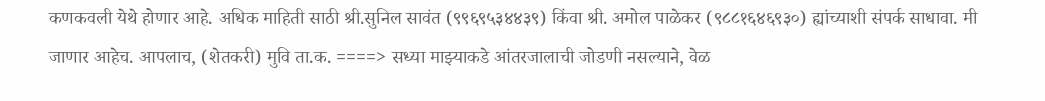कणकवली येथे होणार आहे. अधिक माहिती साठी श्री.सुनिल सावंत (९९६९५३४४३९) किंवा श्री. अमोल पाळेकर (९८८१६४६९३०) ह्यांच्याशी संपर्क साधावा. मी जाणार आहेच. आपलाच, (शेतकरी) मुवि ता.क. ====> सध्या माझ्याकडे आंतरजालाची जोडणी नसल्याने, वेळ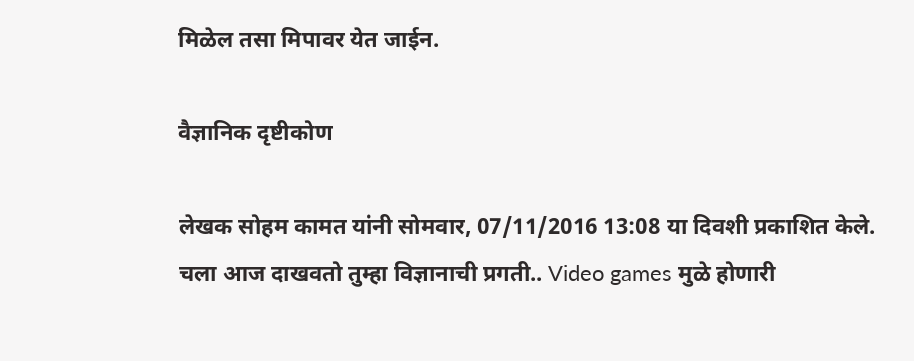मिळेल तसा मिपावर येत जाईन.

वैज्ञानिक दृष्टीकोण

लेखक सोहम कामत यांनी सोमवार, 07/11/2016 13:08 या दिवशी प्रकाशित केले.
चला आज दाखवतो तुम्हा विज्ञानाची प्रगती.. Video games मुळे होणारी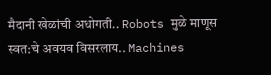मैदानी खेळांची अधोगती.. Robots मुळे माणूस स्वत:चे अवयव विसरलाय.. Machines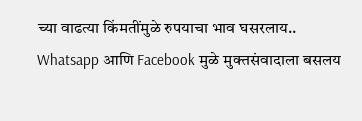च्या वाढत्या किंमतींमुळे रुपयाचा भाव घसरलाय.. Whatsapp आणि Facebook मुळे मुक्तसंवादाला बसलय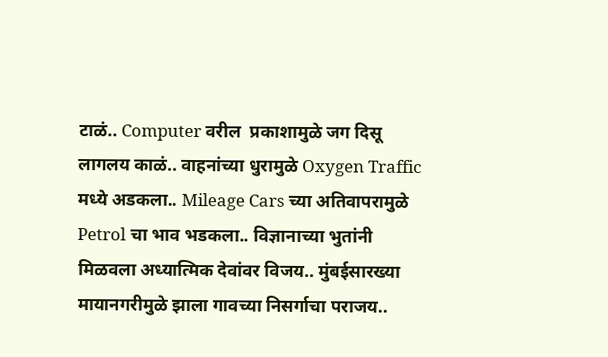टाळं.. Computer वरील  प्रकाशामुळे जग दिसू लागलय काळं.. वाहनांच्या धुरामुळे Oxygen Traffic मध्ये अडकला.. Mileage Cars च्या अतिवापरामुळे Petrol चा भाव भडकला.. विज्ञानाच्या भुतांनी मिळवला अध्यात्मिक देवांवर विजय.. मुंबईसारख्या मायानगरीमुळे झाला गावच्या निसर्गाचा पराजय..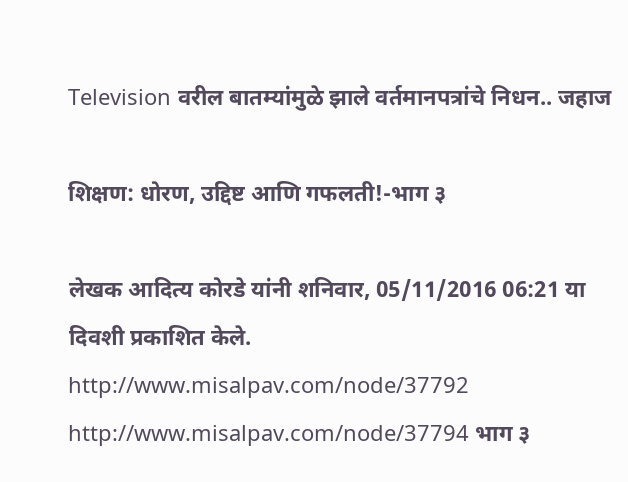Television वरील बातम्यांमुळे झाले वर्तमानपत्रांचे निधन.. जहाज

शिक्षण: धोरण, उद्दिष्ट आणि गफलती!-भाग ३

लेखक आदित्य कोरडे यांनी शनिवार, 05/11/2016 06:21 या दिवशी प्रकाशित केले.
http://www.misalpav.com/node/37792 http://www.misalpav.com/node/37794 भाग ३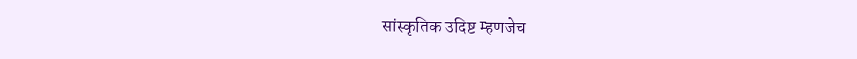सांस्कृतिक उदिष्ट म्हणजेच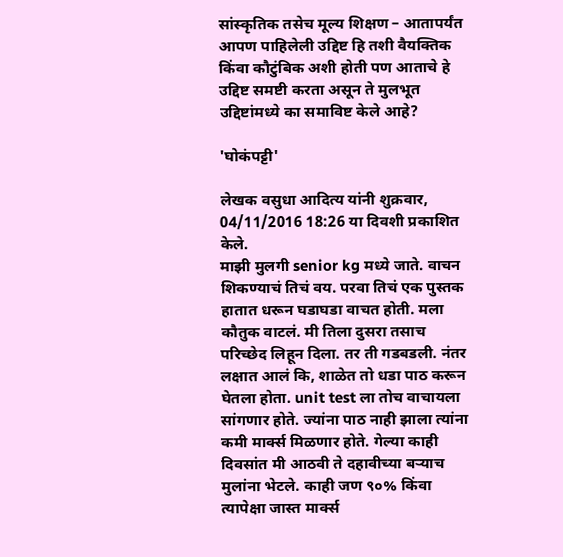सांस्कृतिक तसेच मूल्य शिक्षण – आतापर्यंत आपण पाहिलेली उद्दिष्ट हि तशी वैयक्तिक किंवा कौटुंबिक अशी होती पण आताचे हे उद्दिष्ट समष्टी करता असून ते मुलभूत उद्दिष्टांमध्ये का समाविष्ट केले आहे?

'घोकंपट्टी'

लेखक वसुधा आदित्य यांनी शुक्रवार, 04/11/2016 18:26 या दिवशी प्रकाशित केले.
माझी मुलगी senior kg मध्ये जाते. वाचन शिकण्याचं तिचं वय. परवा तिचं एक पुस्तक हातात धरून घडाघडा वाचत होती. मला कौतुक वाटलं. मी तिला दुसरा तसाच परिच्छेद लिहून दिला. तर ती गडबडली. नंतर लक्षात आलं कि, शाळेत तो धडा पाठ करून घेतला होता. unit test ला तोच वाचायला सांगणार होते. ज्यांना पाठ नाही झाला त्यांना कमी मार्क्स मिळणार होते. गेल्या काही दिवसांत मी आठवी ते दहावीच्या बऱ्याच मुलांना भेटले. काही जण ९०% किंवा त्यापेक्षा जास्त मार्क्स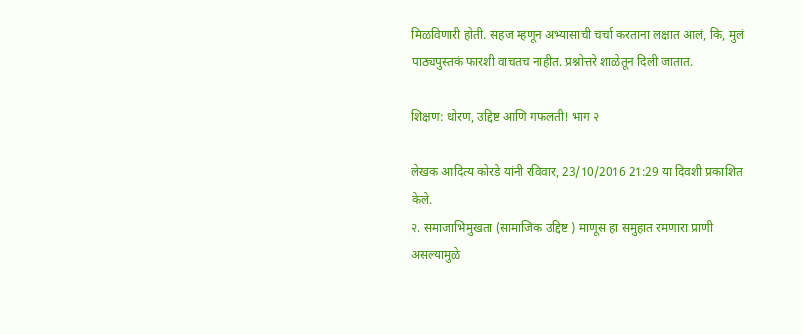मिळविणारी होती. सहज म्हणून अभ्यासाची चर्चा करताना लक्षात आलं, कि, मुलं पाठ्यपुस्तकं फारशी वाचतच नाहीत. प्रश्नोत्तरे शाळेतून दिली जातात.

शिक्षण: धोरण, उद्दिष्ट आणि गफलती! भाग २

लेखक आदित्य कोरडे यांनी रविवार, 23/10/2016 21:29 या दिवशी प्रकाशित केले.
२. समाजाभिमुखता (सामाजिक उद्दिष्ट ) माणूस हा समुहात रमणारा प्राणी असल्यामुळे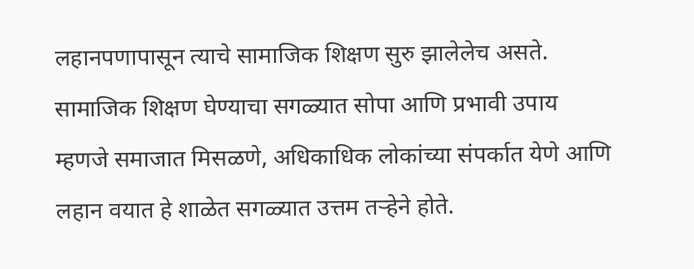लहानपणापासून त्याचे सामाजिक शिक्षण सुरु झालेलेच असते. सामाजिक शिक्षण घेण्याचा सगळ्यात सोपा आणि प्रभावी उपाय म्हणजे समाजात मिसळणे, अधिकाधिक लोकांच्या संपर्कात येणे आणि लहान वयात हे शाळेत सगळ्यात उत्तम तऱ्हेने होते.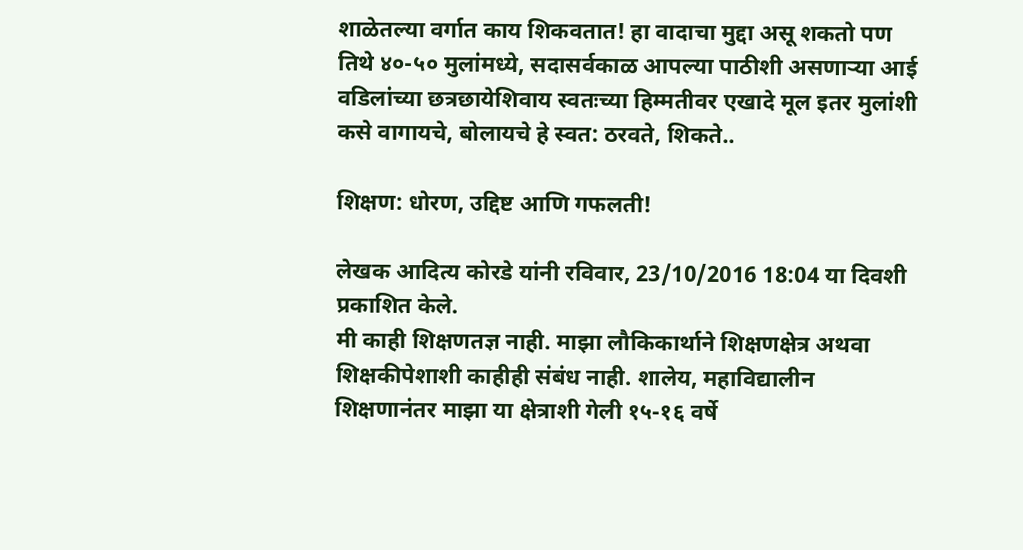शाळेतल्या वर्गात काय शिकवतात! हा वादाचा मुद्दा असू शकतो पण तिथे ४०-५० मुलांमध्ये, सदासर्वकाळ आपल्या पाठीशी असणाऱ्या आई वडिलांच्या छत्रछायेशिवाय स्वतःच्या हिम्मतीवर एखादे मूल इतर मुलांशी कसे वागायचे, बोलायचे हे स्वत: ठरवते, शिकते..

शिक्षण: धोरण, उद्दिष्ट आणि गफलती!

लेखक आदित्य कोरडे यांनी रविवार, 23/10/2016 18:04 या दिवशी प्रकाशित केले.
मी काही शिक्षणतज्ञ नाही. माझा लौकिकार्थाने शिक्षणक्षेत्र अथवा शिक्षकीपेशाशी काहीही संबंध नाही. शालेय, महाविद्यालीन शिक्षणानंतर माझा या क्षेत्राशी गेली १५-१६ वर्षे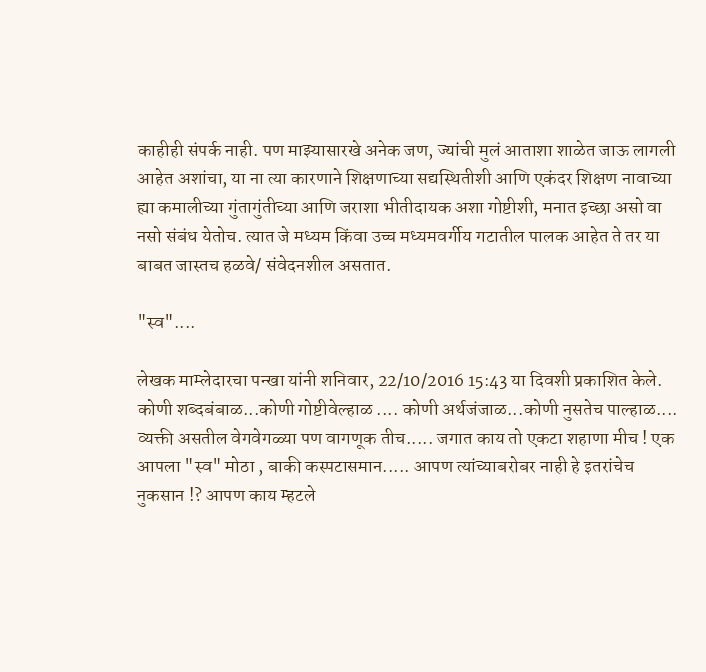काहीही संपर्क नाही. पण माझ्यासारखे अनेक जण, ज्यांची मुलं आताशा शाळेत जाऊ लागली आहेत अशांचा, या ना त्या कारणाने शिक्षणाच्या सद्यस्थितीशी आणि एकंदर शिक्षण नावाच्या ह्या कमालीच्या गुंतागुंतीच्या आणि जराशा भीतीदायक अशा गोष्टीशी, मनात इच्छा असो वा नसो संबंध येतोच. त्यात जे मध्यम किंवा उच्च मध्यमवर्गीय गटातील पालक आहेत ते तर या बाबत जास्तच हळवे/ संवेदनशील असतात.

"स्व"....

लेखक माम्लेदारचा पन्खा यांनी शनिवार, 22/10/2016 15:43 या दिवशी प्रकाशित केले.
कोणी शब्दबंबाळ...कोणी गोष्टीवेल्हाळ .... कोणी अर्थजंजाळ...कोणी नुसतेच पाल्हाळ.... व्यक्ती असतील वेगवेगळ्या पण वागणूक तीच..... जगात काय तो एकटा शहाणा मीच ! एक आपला "स्व" मोठा , बाकी कस्पटासमान..... आपण त्यांच्याबरोबर नाही हे इतरांचेच नुकसान !? आपण काय म्हटले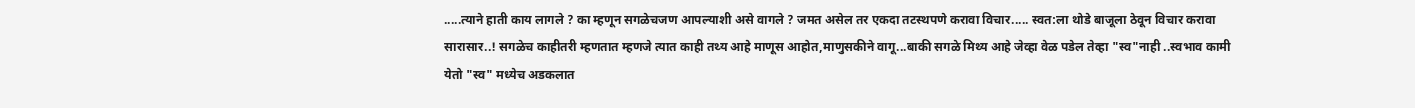.....त्याने हाती काय लागले ? का म्हणून सगळेचजण आपल्याशी असे वागले ? जमत असेल तर एकदा तटस्थपणे करावा विचार..... स्वत:ला थोडे बाजूला ठेवून विचार करावा सारासार..! सगळेच काहीतरी म्हणतात म्हणजे त्यात काही तथ्य आहे माणूस आहोत,माणुसकीने वागू...बाकी सगळे मिथ्य आहे जेव्हा वेळ पडेल तेव्हा "स्व"नाही ..स्वभाव कामी येतो "स्व" मध्येच अडकलात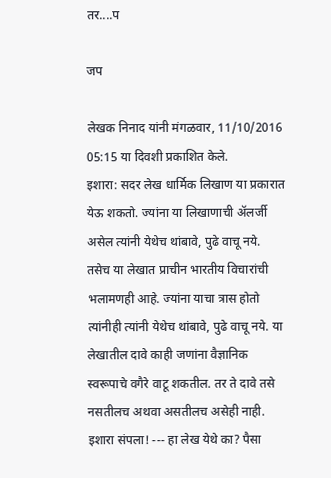तर....प

जप

लेखक निनाद यांनी मंगळवार, 11/10/2016 05:15 या दिवशी प्रकाशित केले.
इशारा: सदर लेख धार्मिक लिखाण या प्रकारात येऊ शकतो. ज्यांना या लिखाणाची अ‍ॅलर्जी असेल त्यांनी येथेच थांबावे, पुढे वाचू नये. तसेच या लेखात प्राचीन भारतीय विचारांची भलामणही आहे. ज्यांना याचा त्रास होतो त्यांनीही त्यांनी येथेच थांबावे, पुढे वाचू नये. या लेखातील दावे काही जणांना वैज्ञानिक स्वरूपाचे वगैरे वाटू शकतील. तर ते दावे तसे नसतीलच अथवा असतीलच असेही नाही. इशारा संपला! --- हा लेख येथे का? पैसा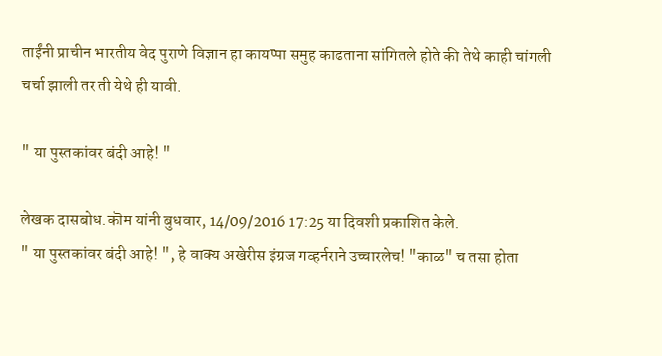ताईंनी प्राचीन भारतीय वेद पुराणे विज्ञान हा कायप्पा समुह काढताना सांगितले होते की तेथे काही चांगली चर्चा झाली तर ती येथे ही यावी.

" या पुस्तकांवर बंदी आहे! "

लेखक दासबोध.कॊम यांनी बुधवार, 14/09/2016 17:25 या दिवशी प्रकाशित केले.
" या पुस्तकांवर बंदी आहे! ", हे वाक्य अखेरीस इंग्रज गव्हर्नराने उच्चारलेच! "काळ" च तसा होता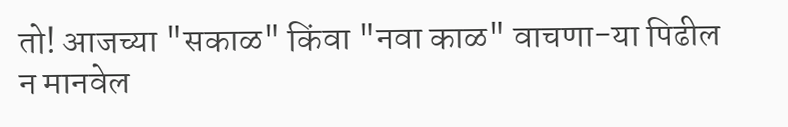तो! आजच्या "सकाळ" किंवा "नवा काळ" वाचणा-या पिढील न मानवेल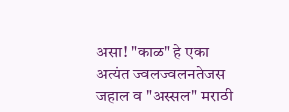असा! "काळ" हे एका अत्यंत ज्वलज्वलनतेजस जहाल व "अस्सल" मराठी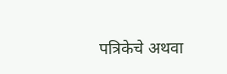पत्रिकेचे अथवा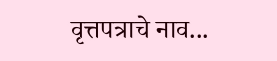वृत्तपत्राचे नाव...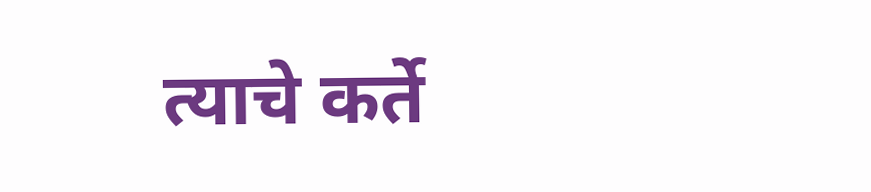त्याचे कर्ते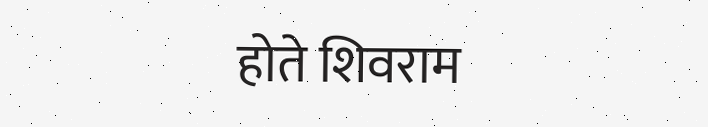होते शिवराम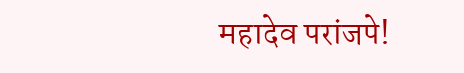महादेव परांजपे!